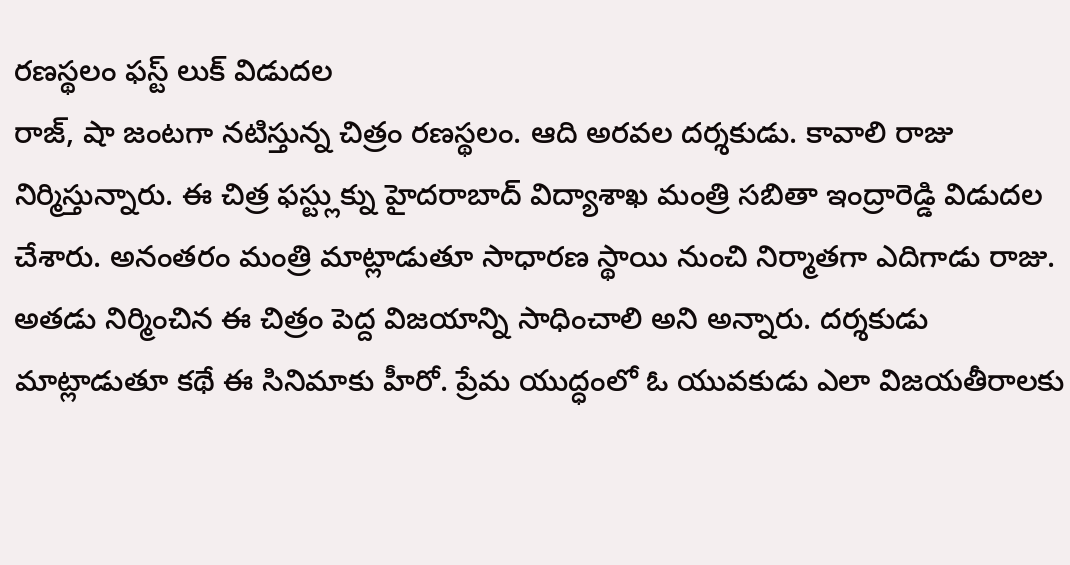రణస్థలం ఫస్ట్ లుక్ విడుదల
రాజ్, షా జంటగా నటిస్తున్న చిత్రం రణస్థలం. ఆది అరవల దర్శకుడు. కావాలి రాజు నిర్మిస్తున్నారు. ఈ చిత్ర ఫస్ట్లుక్ను హైదరాబాద్ విద్యాశాఖ మంత్రి సబితా ఇంద్రారెడ్డి విడుదల చేశారు. అనంతరం మంత్రి మాట్లాడుతూ సాధారణ స్థాయి నుంచి నిర్మాతగా ఎదిగాడు రాజు. అతడు నిర్మించిన ఈ చిత్రం పెద్ద విజయాన్ని సాధించాలి అని అన్నారు. దర్శకుడు మాట్లాడుతూ కథే ఈ సినిమాకు హీరో. ప్రేమ యుద్ధంలో ఓ యువకుడు ఎలా విజయతీరాలకు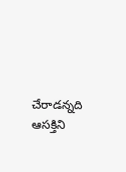చేరాడన్నది ఆసక్తిని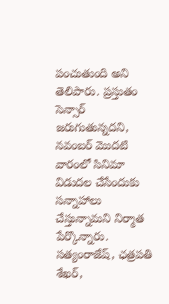పంచుతుంది అని తెలిపారు. ప్రస్తుతం సెన్సార్ జరుగుతున్నదని, నవంబర్ మొదటి వారంలో సినిమా విడుదల చేసేందుకు సన్నాహాలు చేస్తున్నామని నిర్మాత పేర్కొన్నారు. సత్యంరాజేష్, ఛత్రపతి శేఖర్,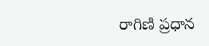రాగిణి ప్రధాన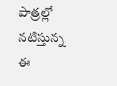పాత్రల్లో నటిస్తున్న ఈ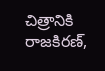చిత్రానికి రాజకిరణ్,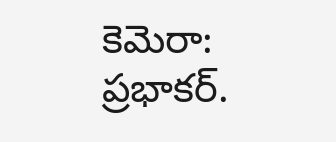కెమెరా: ప్రభాకర్.